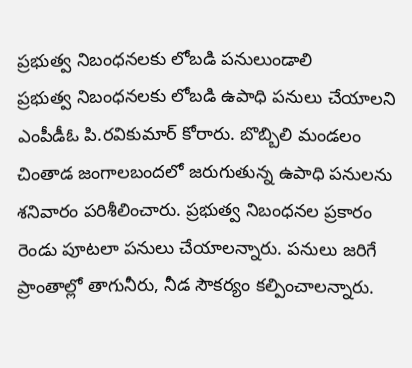ప్రభుత్వ నిబంధనలకు లోబడి పనులుండాలి
ప్రభుత్వ నిబంధనలకు లోబడి ఉపాధి పనులు చేయాలని ఎంపీడీఓ పి.రవికుమార్ కోరారు. బొబ్బిలి మండలం చింతాడ జంగాలబందలో జరుగుతున్న ఉపాధి పనులను శనివారం పరిశీలించారు. ప్రభుత్వ నిబంధనల ప్రకారం రెండు పూటలా పనులు చేయాలన్నారు. పనులు జరిగే ప్రాంతాల్లో తాగునీరు, నీడ సౌకర్యం కల్పించాలన్నారు.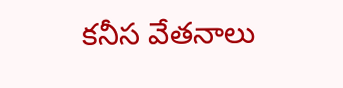కనీస వేతనాలు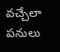వచ్చేలా పనులు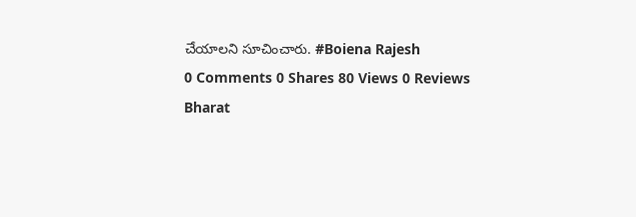చేయాలని సూచించారు. #Boiena Rajesh
0 Comments 0 Shares 80 Views 0 Reviews
Bharat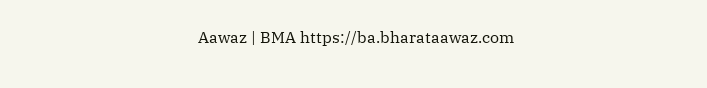Aawaz | BMA https://ba.bharataawaz.com